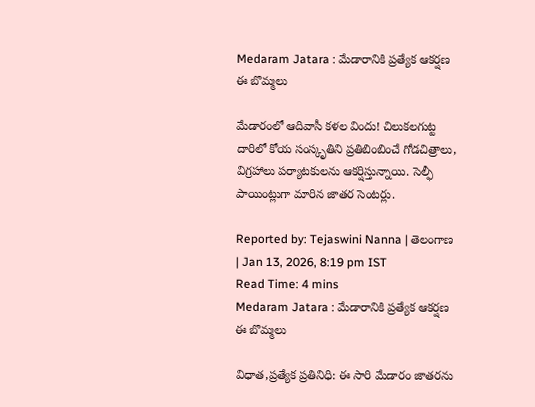Medaram Jatara : మేడారానికి ప్రత్యేక ఆకర్షణ ఈ బొమ్మలు

మేడారంలో ఆదివాసీ కళల విందు! చిలుకలగుట్ట దారిలో కోయ సంస్కృతిని ప్రతిబింబించే గోడచిత్రాలు, విగ్రహాలు పర్యాటకులను ఆకర్షిస్తున్నాయి. సెల్ఫీ పాయింట్లుగా మారిన జాతర సెంటర్లు.

Reported by: Tejaswini Nanna | తెలంగాణ‌ | Jan 13, 2026, 8:19 pm IST
Read Time: 4 mins
Medaram Jatara : మేడారానికి ప్రత్యేక ఆకర్షణ ఈ బొమ్మలు

విధాత,ప్రత్యేక ప్రతినిధి: ఈ సారి మేడారం జాతరను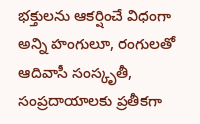భక్తులను ఆకర్షించే విధంగా అన్ని హంగులూ, రంగులతో ఆదివాసీ సంస్కృతీ, సంప్రదాయాలకు ప్రతీకగా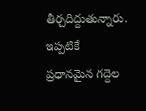తీర్చదిద్దుతున్నారు. ఇప్పటికే ప్రధానమైన గద్దెల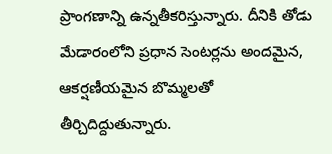ప్రాంగణాన్ని ఉన్నతీకరిస్తున్నారు. దీనికి తోడు మేడారంలోని ప్రధాన సెంటర్లను అందమైన, ఆకర్షణీయమైన బొమ్మలతో తీర్చిదిద్దుతున్నారు.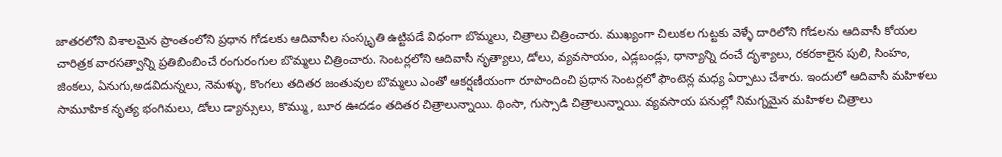జాతరలోని విశాలమైన ప్రాంతంలోని ప్రధాన గోడలకు ఆదివాసీల సంస్కృతి ఉట్టిపడే విధంగా బొమ్మలు, చిత్రాలు చిత్రించారు. ముఖ్యంగా చిలుకల గుట్టకు వెళ్ళే దారిలోని గోడలను ఆదివాసీ కోయల చారిత్రక వారసత్వాన్ని ప్రతిబింబించే రంగురంగుల బొమ్మలు చిత్రించారు. సెంటర్లలోని ఆదివాసీ నృత్యాలు, డోలు, వ్యవసాయం, ఎడ్లబండ్లు, ధాన్యాన్ని దంచే దృశ్యాలు, రకరకాలైన పులి, సింహం, జింకలు, ఏనుగు,అడవిదున్నలు, నెమళ్ళు, కొంగలు తదితర జంతువుల బొమ్మలు ఎంతో ఆకర్షణీయంగా రూపొందించి ప్రధాన సెంటర్లలో ఫౌంటెన్ల మధ్య ఏర్పాటు చేశారు. ఇందులో ఆదివాసీ మహిళలు సామూహిక నృత్య భంగిమలు, డోలు డ్యాన్సులు, కొమ్ము, బూర ఊదడం తదితర చిత్రాలున్నాయి. థింసా, గుస్సాడి చిత్రాలున్నాయి. వ్యవసాయ పనుల్లో నిమగ్నమైన మహిళల చిత్రాలు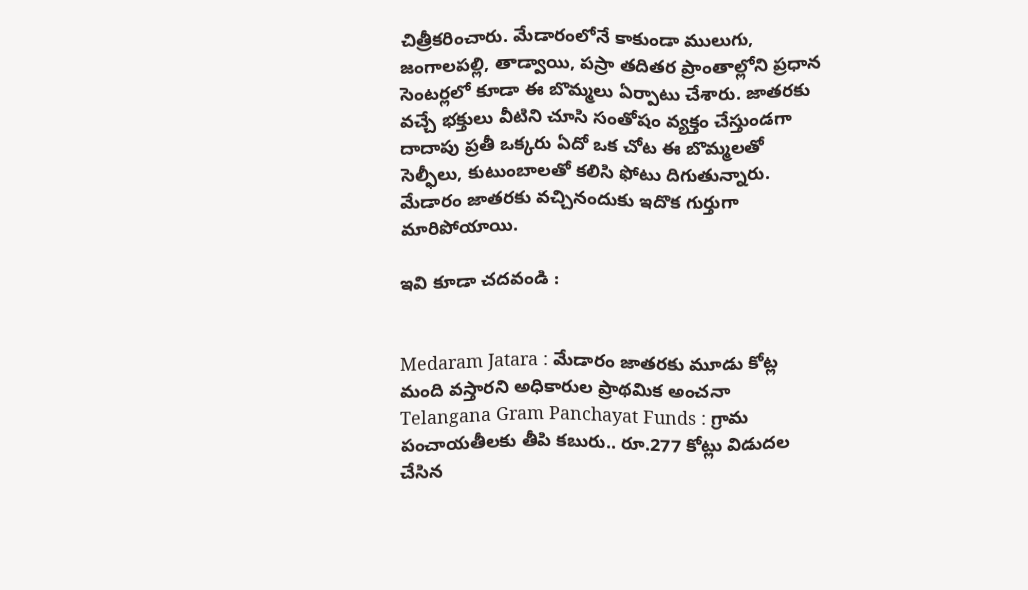చిత్రీకరించారు. మేడారంలోనే కాకుండా ములుగు, జంగాలపల్లి, తాడ్వాయి, పస్రా తదితర ప్రాంతాల్లోని ప్రధాన సెంటర్లలో కూడా ఈ బొమ్మలు ఏర్పాటు చేశారు. జాతరకు వచ్చే భక్తులు వీటిని చూసి సంతోషం వ్యక్తం చేస్తుండగా దాదాపు ప్రతీ ఒక్కరు ఏదో ఒక చోట ఈ బొమ్మలతో సెల్ఫీలు, కుటుంబాలతో కలిసి ఫోటు దిగుతున్నారు. మేడారం జాతరకు వచ్చినందుకు ఇదొక గుర్తుగా మారిపోయాయి.

ఇవి కూడా చదవండి :


Medaram Jatara : మేడారం జాతరకు మూడు కోట్ల మంది వస్తారని అధికారుల ప్రాథమిక అంచనా
Telangana Gram Panchayat Funds : గ్రామ పంచాయతీలకు తీపి కబురు.. రూ.277 కోట్లు విడుదల చేసిన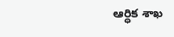ఆర్ధిక శాఖ